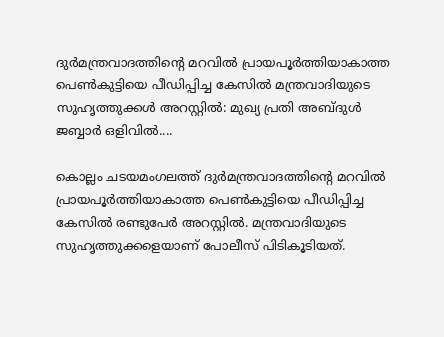ദുർമന്ത്രവാദത്തിന്റെ മറവിൽ പ്രായപൂർത്തിയാകാത്ത പെൺകുട്ടിയെ പീഡിപ്പിച്ച കേസിൽ മന്ത്രവാദിയുടെ സുഹൃത്തുക്കൾ അറസ്റ്റിൽ: മുഖ്യ പ്രതി അബ്ദുൾ ജബ്ബാർ ഒളിവിൽ....

കൊല്ലം ചടയമംഗലത്ത് ദുർമന്ത്രവാദത്തിന്റെ മറവിൽ പ്രായപൂർത്തിയാകാത്ത പെൺകുട്ടിയെ പീഡിപ്പിച്ച കേസിൽ രണ്ടുപേർ അറസ്റ്റിൽ. മന്ത്രവാദിയുടെ സുഹൃത്തുക്കളെയാണ് പോലീസ് പിടികൂടിയത്.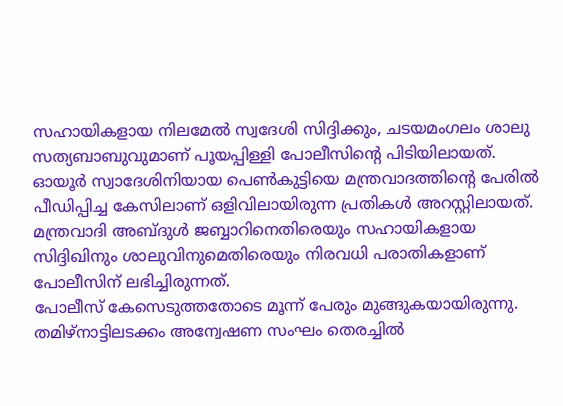സഹായികളായ നിലമേൽ സ്വദേശി സിദ്ദിക്കും, ചടയമംഗലം ശാലു സത്യബാബുവുമാണ് പൂയപ്പിള്ളി പോലീസിന്റെ പിടിയിലായത്. ഓയൂർ സ്വാദേശിനിയായ പെൺകുട്ടിയെ മന്ത്രവാദത്തിന്റെ പേരിൽ പീഡിപ്പിച്ച കേസിലാണ് ഒളിവിലായിരുന്ന പ്രതികൾ അറസ്റ്റിലായത്. മന്ത്രവാദി അബ്ദുൾ ജബ്ബാറിനെതിരെയും സഹായികളായ സിദ്ദിഖിനും ശാലുവിനുമെതിരെയും നിരവധി പരാതികളാണ് പോലീസിന് ലഭിച്ചിരുന്നത്.
പോലീസ് കേസെടുത്തതോടെ മൂന്ന് പേരും മുങ്ങുകയായിരുന്നു. തമിഴ്നാട്ടിലടക്കം അന്വേഷണ സംഘം തെരച്ചിൽ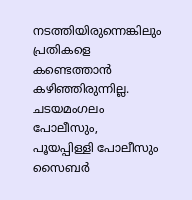നടത്തിയിരുന്നെങ്കിലും പ്രതികളെ കണ്ടെത്താൻ കഴിഞ്ഞിരുന്നില്ല. ചടയമംഗലം പോലീസും, പൂയപ്പിള്ളി പോലീസും സൈബർ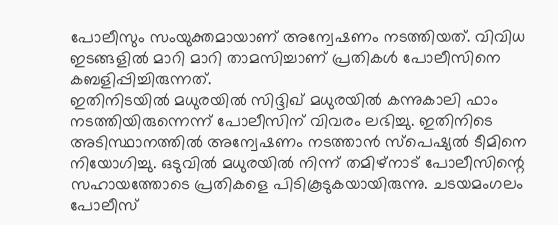പോലീസും സംയുക്തമായാണ് അന്വേഷണം നടത്തിയത്. വിവിധ ഇടങ്ങളിൽ മാറി മാറി താമസിച്ചാണ് പ്രതികൾ പോലീസിനെ കബളിപ്പിച്ചിരുന്നത്.
ഇതിനിടയിൽ മധുരയിൽ സിദ്ദിഖ് മധുരയിൽ കന്നുകാലി ഫാം നടത്തിയിരുന്നെന്ന് പോലീസിന് വിവരം ലഭിച്ചു. ഇതിനിടെ അടിസ്ഥാനത്തിൽ അന്വേഷണം നടത്താൻ സ്പെഷ്യൽ ടീമിനെ നിയോഗിച്ചു. ഒടുവിൽ മധുരയിൽ നിന്ന് തമിഴ്നാട് പോലീസിന്റെ സഹായത്തോടെ പ്രതികളെ പിടികൂടുകയായിരുന്നു. ചടയമംഗലം പോലീസ്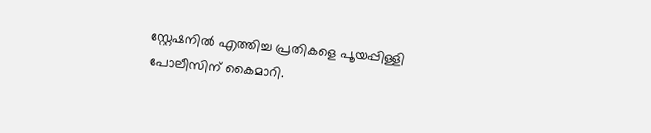സ്റ്റേഷനിൽ എത്തിച്ച പ്രതികളെ പൂയപ്പിള്ളി പോലീസിന് കൈമാറി.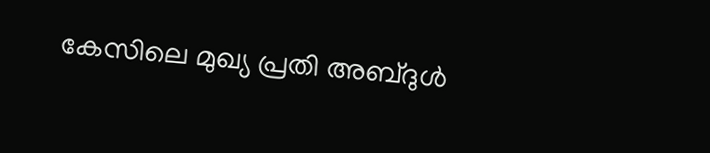കേസിലെ മുഖ്യ പ്രതി അബ്ദുൾ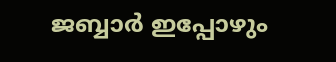ജബ്ബാർ ഇപ്പോഴും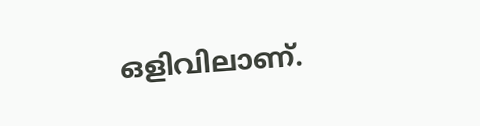ഒളിവിലാണ്.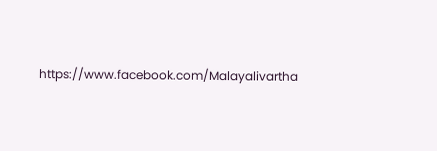https://www.facebook.com/Malayalivartha